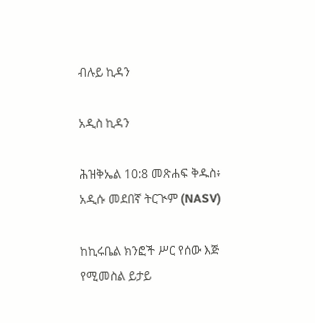ብሉይ ኪዳን

አዲስ ኪዳን

ሕዝቅኤል 10:8 መጽሐፍ ቅዱስ፥ አዲሱ መደበኛ ትርጒም (NASV)

ከኪሩቤል ክንፎች ሥር የሰው እጅ የሚመስል ይታይ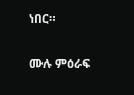ነበር።

ሙሉ ምዕራፍ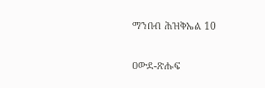ማንበብ ሕዝቅኤል 10

ዐውደ-ጽሑፍ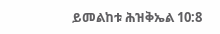ይመልከቱ ሕዝቅኤል 10:8